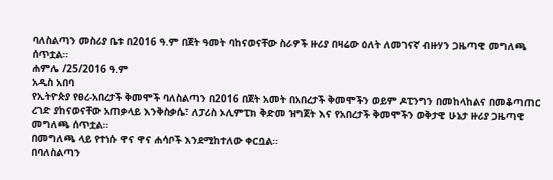ባለስልጣን መስሪያ ቤቱ በ2016 ዓ.ም በጀት ዓመት ባከናወናቸው ስራዎች ዙሪያ በዛሬው ዕለት ለመገናኛ ብዙሃን ጋዜጣዊ መግለጫ ሰጥቷል።
ሐምሌ /25/2016 ዓ.ም
አዲስ አበባ
የኢትዮጵያ የፀረ-አበረታች ቅመሞች ባለስልጣን በ2016 በጀት አመት በአበረታች ቅመሞችን ወይም ዶፒንግን በመከላከልና በመቆጣጠር ረገድ ያከናወናቸው አጠቃላይ እንቅስቃሴ፣ ለፓሪስ ኦሊምፒክ ቅድመ ዝግጀት እና የአበረታች ቅመሞችን ወቅታዊ ሁኔታ ዙሪያ ጋዜጣዊ መግለጫ ሰጥቷል።
በመግለጫ ላይ የተነሱ ዋና ዋና ሐሳቦች እንደሚከተለው ቀርቧል።
በባለስልጣን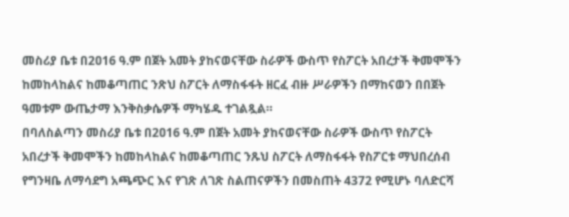መስሪያ ቤቱ በ2ዐ16 ዓ.ም በጀት አመት ያከናወናቸው ስራዎች ውስጥ የስፖርት አበረታች ቅመሞችን ከመከላከልና ከመቆጣጠር ንጽህ ስፖርት ለማስፋፋት ዘርፈ ብዙ ሥራዎችን በማከናወን በበጀት ዓመቱም ውጤታማ እንቅስቃሴዎች ማካሄዱ ተገልጿል።
በባለስልጣን መስሪያ ቤቱ በ2ዐ16 ዓ.ም በጀት አመት ያከናወናቸው ስራዎች ውስጥ የስፖርት አበረታች ቅመሞችን ከመከላከልና ከመቆጣጠር ንጹህ ስፖርት ለማስፋፋት የስፖርቱ ማህበረሰብ የግንዛቤ ለማሳደግ አጫጭር እና የገጽ ለገጽ ስልጠናዎችን በመስጠት 4372 የሚሆኑ ባለድርሻ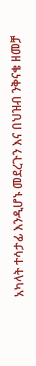አካላት ተሳታፊ እንዲሆኑ መደረጉን እና በህዝብ ንቅናቄ ዘመቻ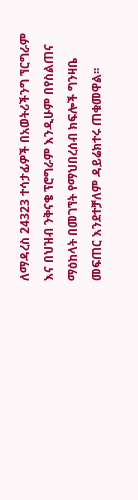ለማዳረስ 24323 ተሳታፊዎች በአወትሪችንግ ኘርግራም እና በህዝብ ንቅናቄ ፕሮግራም እንዲሁም በየስልጠና ማዕከላት በመገኘት የማህበረሰብ ክፍሎች ግንዛቤ መፍጠር እንደተቻለም ዳይሬክተሩ ጠቁመዋል፡፡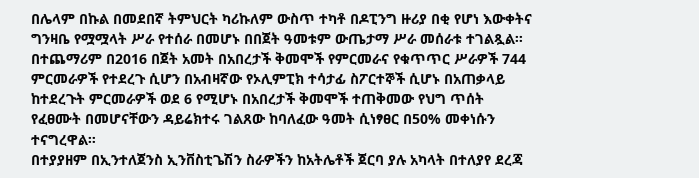በሌላም በኩል በመደበኛ ትምህርት ካሪኩለም ውስጥ ተካቶ በዶፒንግ ዙሪያ በቂ የሆነ እውቀትና ግንዛቤ የሟሟላት ሥራ የተሰራ በመሆኑ በበጀት ዓመቱም ውጤታማ ሥራ መሰራቱ ተገልጿል፡፡
በተጨማሪም በ2016 በጀት አመት በአበረታች ቅመሞች የምርመራና የቁጥጥር ሥራዎች 744 ምርመራዎች የተደረጉ ሲሆን በአብዛኛው የኦሊምፒክ ተሳታፊ ስፖርተኞች ሲሆኑ በአጠቃላይ ከተደረጉት ምርመራዎች ወደ 6 የሚሆኑ በአበረታች ቅመሞች ተጠቅመው የህግ ጥሰት የፈፀሙት በመሆናቸውን ዳይሬክተሩ ገልጸው ከባለፈው ዓመት ሲነፃፀር በ50% መቀነሱን ተናግረዋል።
በተያያዘም በኢንተለጀንስ ኢንቨስቲጌሽን ስራዎችን ከአትሌቶች ጀርባ ያሉ አካላት በተለያየ ደረጃ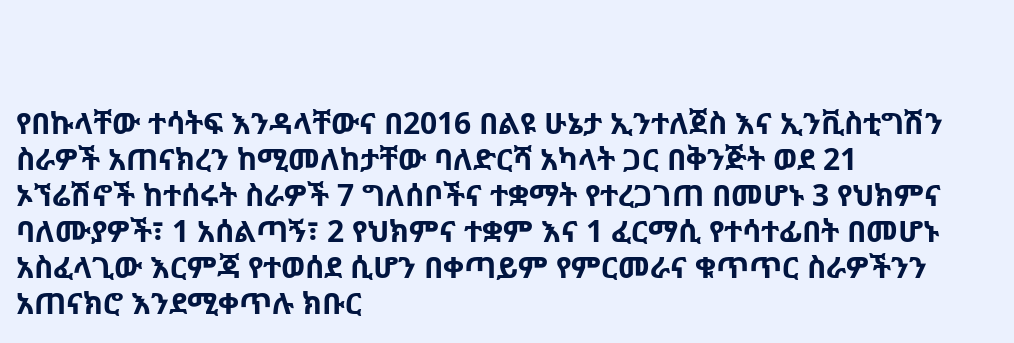የበኩላቸው ተሳትፍ እንዳላቸውና በ2016 በልዩ ሁኔታ ኢንተለጀስ እና ኢንቪስቲግሽን ስራዎች አጠናክረን ከሚመለከታቸው ባለድርሻ አካላት ጋር በቅንጅት ወደ 21 ኦኘሬሽኖች ከተሰሩት ስራዎች 7 ግለሰቦችና ተቋማት የተረጋገጠ በመሆኑ 3 የህክምና ባለሙያዎች፣ 1 አሰልጣኝ፣ 2 የህክምና ተቋም እና 1 ፈርማሲ የተሳተፊበት በመሆኑ አስፈላጊው እርምጃ የተወሰደ ሲሆን በቀጣይም የምርመራና ቁጥጥር ስራዎችንን አጠናክሮ እንደሚቀጥሉ ክቡር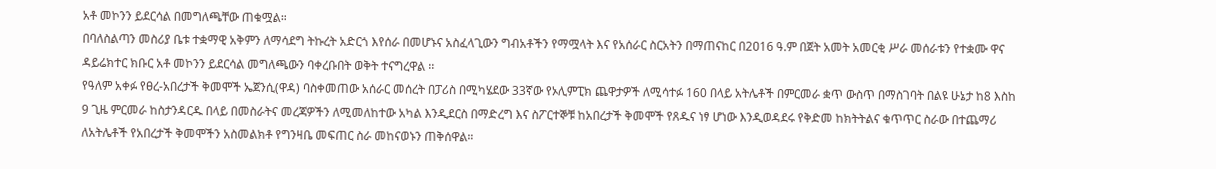አቶ መኮንን ይደርሳል በመግለጫቸው ጠቁሟል።
በባለስልጣን መስሪያ ቤቱ ተቋማዊ አቅምን ለማሳደግ ትኩረት አድርጎ እየሰራ በመሆኑና አስፈላጊውን ግብአቶችን የማሟላት እና የአሰራር ስርአትን በማጠናከር በ2ዐ16 ዓ.ም በጀት አመት አመርቂ ሥራ መሰራቱን የተቋሙ ዋና ዳይሬክተር ክቡር አቶ መኮንን ይደርሳል መግለጫውን ባቀረቡበት ወቅት ተናግረዋል ፡፡
የዓለም አቀፉ የፀረ-አበረታች ቅመሞች ኤጀንሲ(ዋዳ) ባስቀመጠው አሰራር መሰረት በፓሪስ በሚካሄደው 33ኛው የኦሊምፒክ ጨዋታዎች ለሚሳተፉ 160 በላይ አትሌቶች በምርመራ ቋጥ ውስጥ በማስገባት በልዩ ሁኔታ ከ8 እስከ 9 ጊዜ ምርመራ ከስታንዳርዱ በላይ በመስራትና መረጃዎችን ለሚመለከተው አካል እንዲደርስ በማድረግ እና ስፖርተኞቹ ከአበረታች ቅመሞች የጸዱና ነፃ ሆነው እንዲወዳደሩ የቅድመ ከክትትልና ቁጥጥር ስራው በተጨማሪ ለአትሌቶች የአበረታች ቅመሞችን አስመልክቶ የግንዛቤ መፍጠር ስራ መከናወኑን ጠቅሰዋል።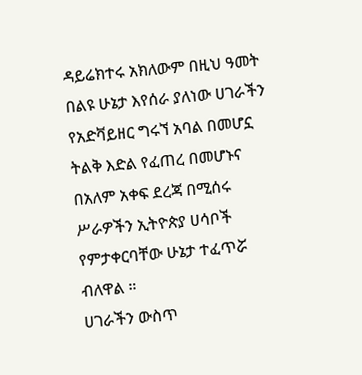ዳይሬክተሩ አክለውም በዚህ ዓመት በልዩ ሁኔታ እየሰራ ያለነው ሀገራችን የአድቫይዘር ግሩኘ አባል በመሆኗ ትልቅ እድል የፈጠረ በመሆኑና በአለም አቀፍ ደረጃ በሚሰሩ ሥራዎችን ኢትዮጵያ ሀሳቦች የምታቀርባቸው ሁኔታ ተፈጥሯ ብለዋል ።
ሀገራችን ውስጥ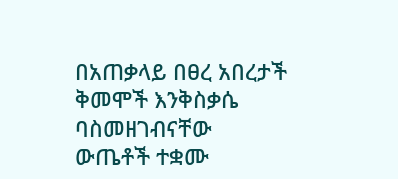በአጠቃላይ በፀረ አበረታች ቅመሞች እንቅስቃሴ ባስመዘገብናቸው ውጤቶች ተቋሙ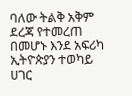ባለው ትልቅ አቅም ደረጃ የተመረጠ በመሆኑ እንደ አፍሪካ ኢትዮጵያን ተወካይ ሀገር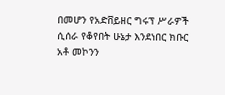በመሆን የአድቨይዘር ግሩፕ ሥራዎች ሲሰራ የቆየበት ሁኔታ እንደነበር ክቡር አቶ መኮንን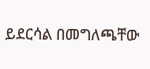ይደርሳል በመግለጫቸው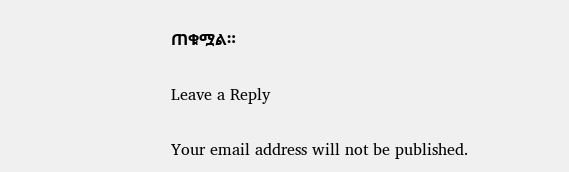ጠቁሟል።

Leave a Reply

Your email address will not be published.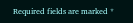Required fields are marked *